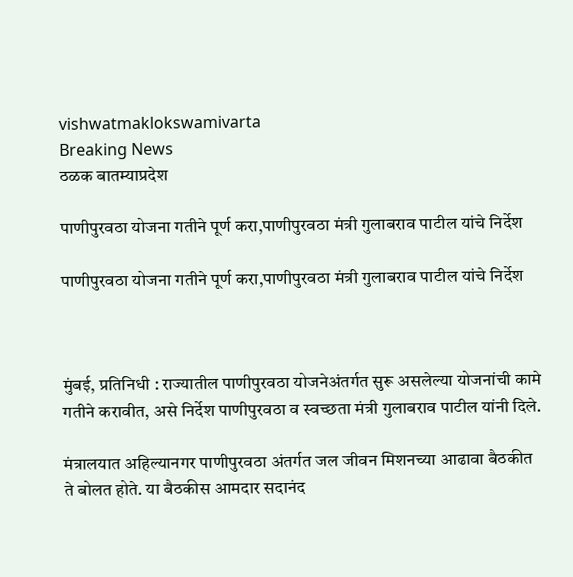vishwatmaklokswamivarta
Breaking News
ठळक बातम्याप्रदेश

पाणीपुरवठा योजना गतीने पूर्ण करा,पाणीपुरवठा मंत्री गुलाबराव पाटील यांचे निर्देश

पाणीपुरवठा योजना गतीने पूर्ण करा,पाणीपुरवठा मंत्री गुलाबराव पाटील यांचे निर्देश



मुंबई, प्रतिनिधी : राज्यातील पाणीपुरवठा योजनेअंतर्गत सुरू असलेल्या योजनांची कामे गतीने करावीत, असे निर्देश पाणीपुरवठा व स्वच्छता मंत्री गुलाबराव पाटील यांनी दिले.

मंत्रालयात अहिल्यानगर पाणीपुरवठा अंतर्गत जल जीवन मिशनच्या आढावा बैठकीत ते बोलत होते. या बैठकीस आमदार सदानंद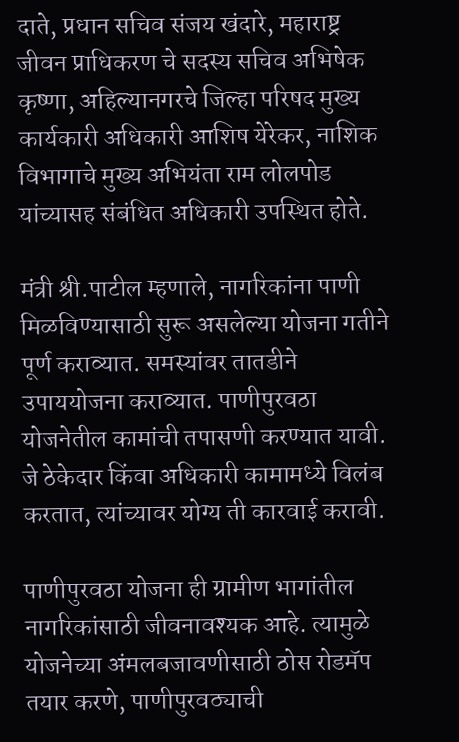दाते, प्रधान सचिव संजय खंदारे, महाराष्ट्र जीवन प्राधिकरण चे सदस्य सचिव अभिषेक कृष्णा, अहिल्यानगरचे जिल्हा परिषद मुख्य कार्यकारी अधिकारी आशिष येरेकर, नाशिक विभागाचे मुख्य अभियंता राम लोलपोड यांच्यासह संबंधित अधिकारी उपस्थित होते.

मंत्री श्री.पाटील म्हणाले, नागरिकांना पाणी मिळविण्यासाठी सुरू असलेल्या योजना गतीने पूर्ण कराव्यात. समस्यांवर तातडीने उपाययोजना कराव्यात. पाणीपुरवठा योजनेतील कामांची तपासणी करण्यात यावी. जे ठेकेदार किंवा अधिकारी कामामध्ये विलंब करतात, त्यांच्यावर योग्य ती कारवाई करावी.

पाणीपुरवठा योजना ही ग्रामीण भागांतील नागरिकांसाठी जीवनावश्यक आहे. त्यामुळे योजनेच्या अंमलबजावणीसाठी ठोस रोडमॅप तयार करणे, पाणीपुरवठ्याची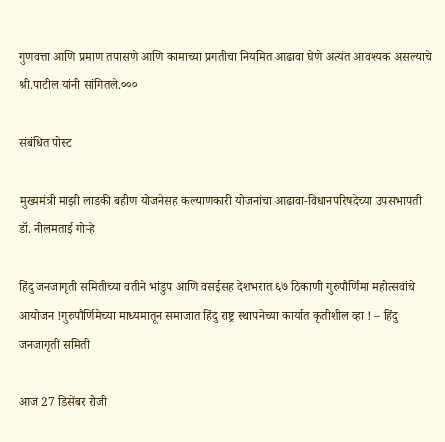गुणवत्ता आणि प्रमाण तपासणे आणि कामाच्या प्रगतीचा नियमित आढावा घेणे अत्यंत आवश्यक असल्याचे श्री.पाटील यांनी सांगितले.०००

संबंधित पोस्ट

मुख्यमंत्री माझी लाडकी बहीण योजनेसह कल्याणकारी योजनांचा आढावा-विधानपरिषदेच्या उपसभापती डॉ. नीलमताई गोऱ्हे

हिंदु जनजागृती समितीच्या वतीने भांडुप आणि वसईसह देशभरात ६७ ठिकाणी गुरुपौर्णिमा महोत्सवांचे आयोजन !गुरुपौर्णिमेच्या माध्यमातून समाजात हिंदु राष्ट्र स्थापनेच्या कार्यात कृतीशील व्हा ! – हिंदु जनजागृती समिती

आज 27 डिसेंबर रोजी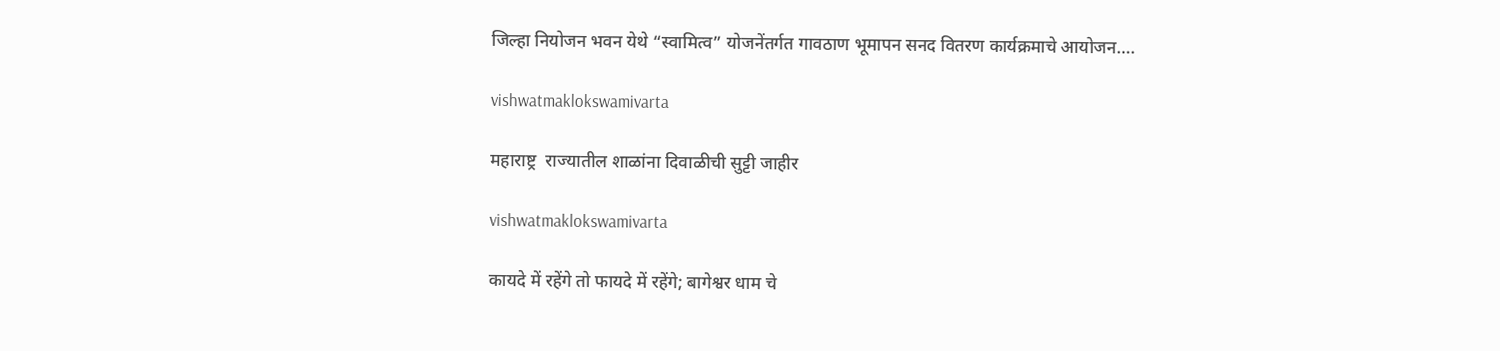जिल्हा नियोजन भवन येथे “स्वामित्व” योजनेंतर्गत गावठाण भूमापन सनद वितरण कार्यक्रमाचे आयोजन….

vishwatmaklokswamivarta

महाराष्ट्र  राज्यातील शाळांना दिवाळीची सुट्टी जाहीर

vishwatmaklokswamivarta

कायदे में रहेंगे तो फायदे में रहेंगे; बागेश्वर धाम चे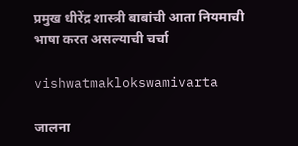प्रमुख धीरेंद्र शास्त्री बाबांची आता नियमाची भाषा करत असल्याची चर्चा

vishwatmaklokswamivarta

जालना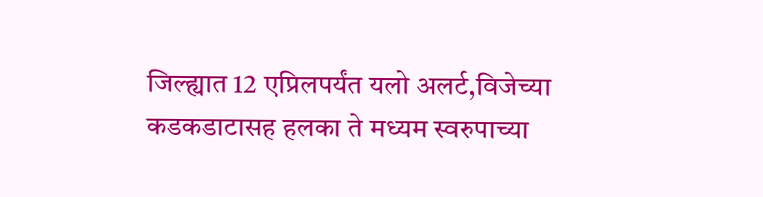जिल्ह्यात 12 एप्रिलपर्यंत यलो अलर्ट,विजेच्या कडकडाटासह हलका ते मध्यम स्वरुपाच्या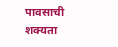पावसाची शक्यता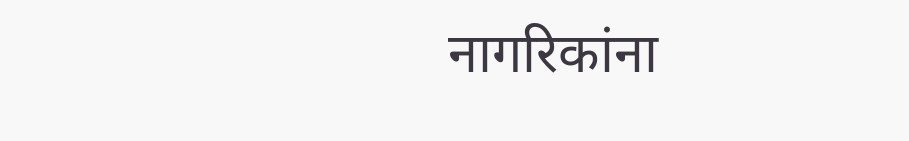नागरिकांना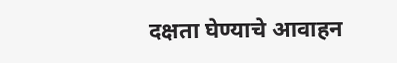दक्षता घेण्याचे आवाहन